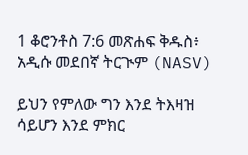1 ቆሮንቶስ 7:6 መጽሐፍ ቅዱስ፥ አዲሱ መደበኛ ትርጒም (NASV)

ይህን የምለው ግን እንደ ትእዛዝ ሳይሆን እንደ ምክር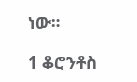ነው።

1 ቆሮንቶስ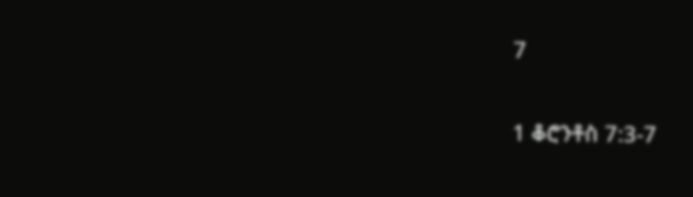7

1 ቆሮንቶስ 7:3-7